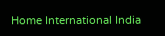Home International India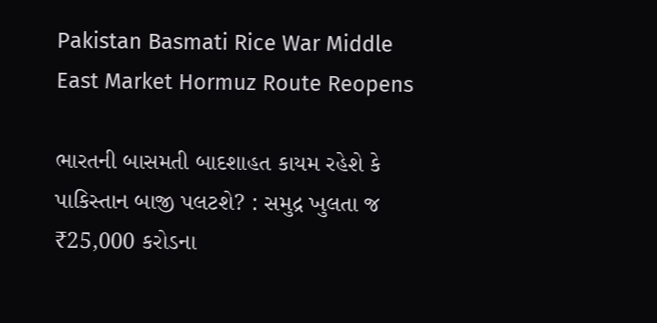Pakistan Basmati Rice War Middle East Market Hormuz Route Reopens

ભારતની બાસમતી બાદશાહત કાયમ રહેશે કે પાકિસ્તાન બાજી પલટશે? : સમુદ્ર ખુલતા જ ₹25,000 કરોડના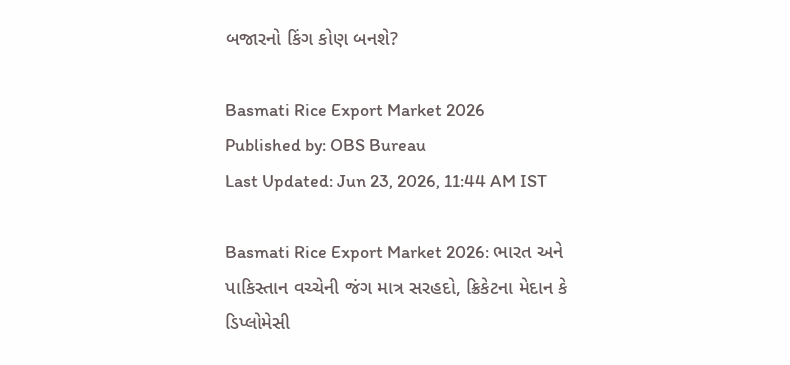બજારનો કિંગ કોણ બનશે?

Basmati Rice Export Market 2026
Published by: OBS Bureau
Last Updated: Jun 23, 2026, 11:44 AM IST

Basmati Rice Export Market 2026: ભારત અને પાકિસ્તાન વચ્ચેની જંગ માત્ર સરહદો, ક્રિકેટના મેદાન કે ડિપ્લોમેસી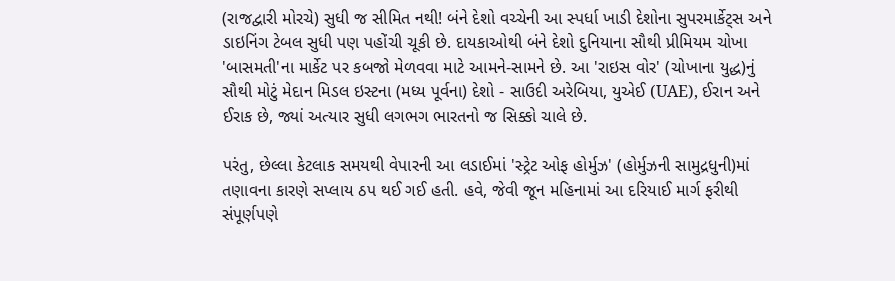(રાજદ્વારી મોરચે) સુધી જ સીમિત નથી! બંને દેશો વચ્ચેની આ સ્પર્ધા ખાડી દેશોના સુપરમાર્કેટ્સ અને ડાઇનિંગ ટેબલ સુધી પણ પહોંચી ચૂકી છે. દાયકાઓથી બંને દેશો દુનિયાના સૌથી પ્રીમિયમ ચોખા 'બાસમતી'ના માર્કેટ પર કબજો મેળવવા માટે આમને-સામને છે. આ 'રાઇસ વોર' (ચોખાના યુદ્ધ)નું સૌથી મોટું મેદાન મિડલ ઇસ્ટના (મધ્ય પૂર્વના) દેશો - સાઉદી અરેબિયા, યુએઈ (UAE), ઈરાન અને ઈરાક છે, જ્યાં અત્યાર સુધી લગભગ ભારતનો જ સિક્કો ચાલે છે.

પરંતુ, છેલ્લા કેટલાક સમયથી વેપારની આ લડાઈમાં 'સ્ટ્રેટ ઓફ હોર્મુઝ' (હોર્મુઝની સામુદ્રધુની)માં તણાવના કારણે સપ્લાય ઠપ થઈ ગઈ હતી. હવે, જેવી જૂન મહિનામાં આ દરિયાઈ માર્ગ ફરીથી સંપૂર્ણપણે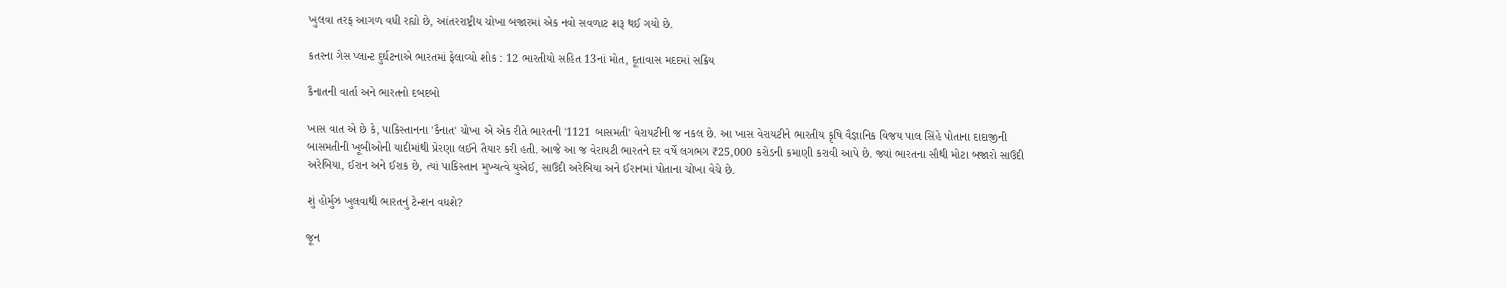ખુલવા તરફ આગળ વધી રહ્યો છે, આંતરરાષ્ટ્રીય ચોખા બજારમાં એક નવો સવળાટ શરૂ થઈ ગયો છે.

કતરના ગેસ પ્લાન્ટ દુર્ઘટનાએ ભારતમાં ફેલાવ્યો શોક : 12 ભારતીયો સહિત 13નાં મોત, દૂતાવાસ મદદમાં સક્રિય

કૈનાતની વાર્તા અને ભારતનો દબદબો

ખાસ વાત એ છે કે, પાકિસ્તાનના 'કૈનાત' ચોખા એ એક રીતે ભારતની '1121 બાસમતી' વેરાયટીની જ નકલ છે. આ ખાસ વેરાયટીને ભારતીય કૃષિ વૈજ્ઞાનિક વિજય પાલ સિંહે પોતાના દાદાજીની બાસમતીની ખૂબીઓની યાદીમાંથી પ્રેરણા લઈને તૈયાર કરી હતી. આજે આ જ વેરાયટી ભારતને દર વર્ષે લગભગ ₹25,000 કરોડની કમાણી કરાવી આપે છે. જ્યાં ભારતના સૌથી મોટા બજારો સાઉદી અરેબિયા, ઈરાન અને ઈરાક છે, ત્યાં પાકિસ્તાન મુખ્યત્વે યુએઈ, સાઉદી અરેબિયા અને ઈરાનમાં પોતાના ચોખા વેચે છે.

શું હોર્મુઝ ખુલવાથી ભારતનું ટેન્શન વધશે?

જૂન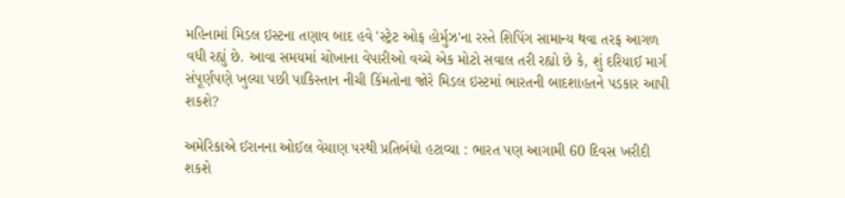મહિનામાં મિડલ ઇસ્ટના તણાવ બાદ હવે 'સ્ટ્રેટ ઓફ હોર્મુઝ'ના રસ્તે શિપિંગ સામાન્ય થવા તરફ આગળ વધી રહ્યું છે. આવા સમયમાં ચોખાના વેપારીઓ વચ્ચે એક મોટો સવાલ તરી રહ્યો છે કે, શું દરિયાઈ માર્ગ સંપૂર્ણપણે ખુલ્યા પછી પાકિસ્તાન નીચી કિંમતોના જોરે મિડલ ઇસ્ટમાં ભારતની બાદશાહતને પડકાર આપી શકશે?

અમેરિકાએ ઈરાનના ઓઈલ વેચાણ પરથી પ્રતિબંધો હટાવ્યા : ભારત પણ આગામી 60 દિવસ ખરીદી શકશે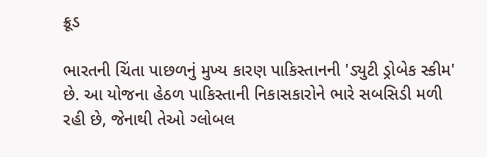ક્રૂડ

ભારતની ચિંતા પાછળનું મુખ્ય કારણ પાકિસ્તાનની 'ડ્યુટી ડ્રોબેક સ્કીમ' છે. આ યોજના હેઠળ પાકિસ્તાની નિકાસકારોને ભારે સબસિડી મળી રહી છે, જેનાથી તેઓ ગ્લોબલ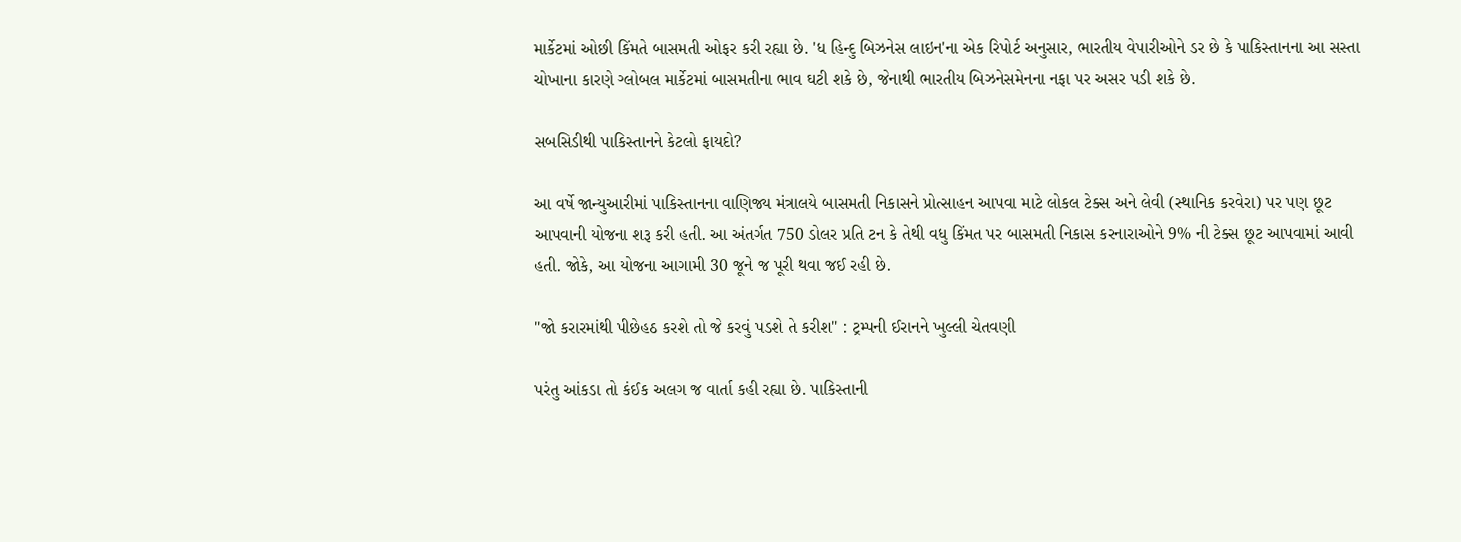માર્કેટમાં ઓછી કિંમતે બાસમતી ઓફર કરી રહ્યા છે. 'ધ હિન્દુ બિઝનેસ લાઇન'ના એક રિપોર્ટ અનુસાર, ભારતીય વેપારીઓને ડર છે કે પાકિસ્તાનના આ સસ્તા ચોખાના કારણે ગ્લોબલ માર્કેટમાં બાસમતીના ભાવ ઘટી શકે છે, જેનાથી ભારતીય બિઝનેસમેનના નફા પર અસર પડી શકે છે.

સબસિડીથી પાકિસ્તાનને કેટલો ફાયદો?

આ વર્ષે જાન્યુઆરીમાં પાકિસ્તાનના વાણિજ્ય મંત્રાલયે બાસમતી નિકાસને પ્રોત્સાહન આપવા માટે લોકલ ટેક્સ અને લેવી (સ્થાનિક કરવેરા) પર પણ છૂટ આપવાની યોજના શરૂ કરી હતી. આ અંતર્ગત 750 ડોલર પ્રતિ ટન કે તેથી વધુ કિંમત પર બાસમતી નિકાસ કરનારાઓને 9% ની ટેક્સ છૂટ આપવામાં આવી હતી. જોકે, આ યોજના આગામી 30 જૂને જ પૂરી થવા જઈ રહી છે.

"જો કરારમાંથી પીછેહઠ કરશે તો જે કરવું પડશે તે કરીશ" : ટ્રમ્પની ઈરાનને ખુલ્લી ચેતવણી

પરંતુ આંકડા તો કંઈક અલગ જ વાર્તા કહી રહ્યા છે. પાકિસ્તાની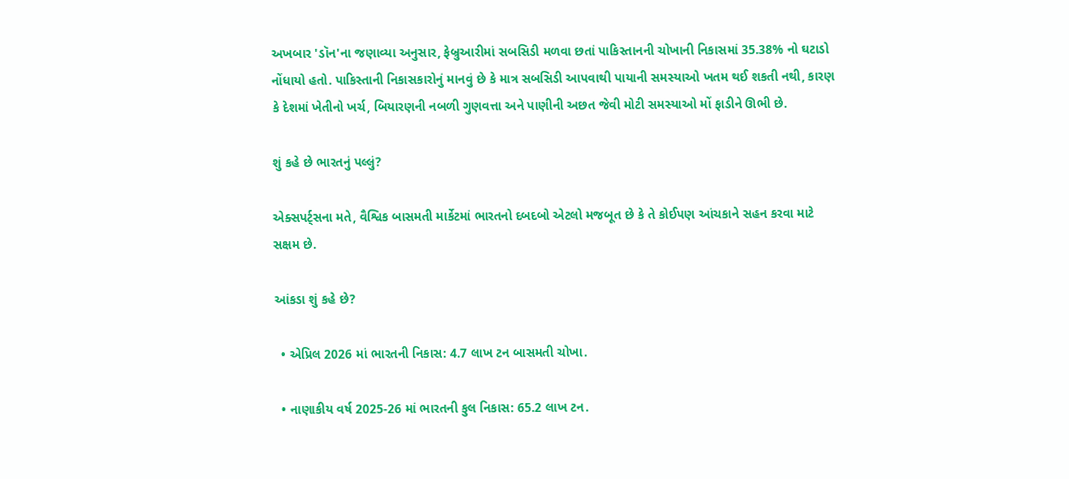અખબાર 'ડૉન'ના જણાવ્યા અનુસાર, ફેબ્રુઆરીમાં સબસિડી મળવા છતાં પાકિસ્તાનની ચોખાની નિકાસમાં 35.38% નો ઘટાડો નોંધાયો હતો. પાકિસ્તાની નિકાસકારોનું માનવું છે કે માત્ર સબસિડી આપવાથી પાયાની સમસ્યાઓ ખતમ થઈ શકતી નથી, કારણ કે દેશમાં ખેતીનો ખર્ચ, બિયારણની નબળી ગુણવત્તા અને પાણીની અછત જેવી મોટી સમસ્યાઓ મોં ફાડીને ઊભી છે.

શું કહે છે ભારતનું પલ્લું?

એક્સપર્ટ્સના મતે, વૈશ્વિક બાસમતી માર્કેટમાં ભારતનો દબદબો એટલો મજબૂત છે કે તે કોઈપણ આંચકાને સહન કરવા માટે સક્ષમ છે.

આંકડા શું કહે છે?

  • એપ્રિલ 2026 માં ભારતની નિકાસ: 4.7 લાખ ટન બાસમતી ચોખા.

  • નાણાકીય વર્ષ 2025-26 માં ભારતની કુલ નિકાસ: 65.2 લાખ ટન.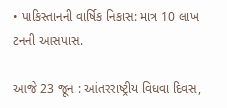• પાકિસ્તાનની વાર્ષિક નિકાસ: માત્ર 10 લાખ ટનની આસપાસ.

આજે 23 જૂન : આંતરરાષ્ટ્રીય વિધવા દિવસ,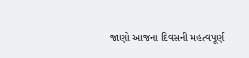જાણો આજના દિવસની મહત્વપૂર્ણ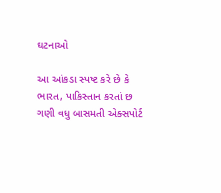ઘટનાઓ

આ આંકડા સ્પષ્ટ કરે છે કે ભારત, પાકિસ્તાન કરતાં છ ગણી વધુ બાસમતી એક્સપોર્ટ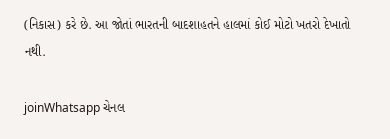(નિકાસ) કરે છે. આ જોતાં ભારતની બાદશાહતને હાલમાં કોઈ મોટો ખતરો દેખાતો નથી.

joinWhatsapp ચેનલ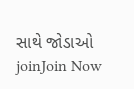સાથે જોડાઓ
joinJoin Now